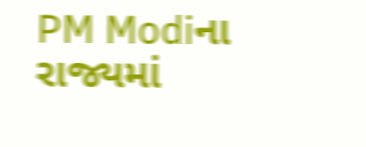PM Modiના રાજ્યમાં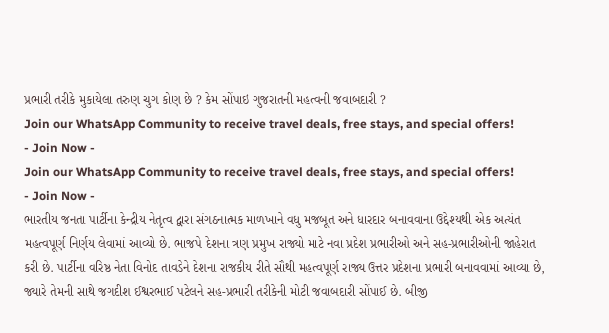પ્રભારી તરીકે મુકાયેલા તરુણ ચુગ કોણ છે ? કેમ સોંપાઇ ગુજરાતની મહત્વની જવાબદારી ?
Join our WhatsApp Community to receive travel deals, free stays, and special offers!
- Join Now -
Join our WhatsApp Community to receive travel deals, free stays, and special offers!
- Join Now -
ભારતીય જનતા પાર્ટીના કેન્દ્રીય નેતૃત્વ દ્વારા સંગઠનાત્મક માળખાને વધુ મજબૂત અને ધારદાર બનાવવાના ઉદ્દેશ્યથી એક અત્યંત મહત્વપૂર્ણ નિર્ણય લેવામાં આવ્યો છે. ભાજપે દેશના ત્રણ પ્રમુખ રાજ્યો માટે નવા પ્રદેશ પ્રભારીઓ અને સહ-પ્રભારીઓની જાહેરાત કરી છે. પાર્ટીના વરિષ્ઠ નેતા વિનોદ તાવડેને દેશના રાજકીય રીતે સૌથી મહત્વપૂર્ણ રાજ્ય ઉત્તર પ્રદેશના પ્રભારી બનાવવામાં આવ્યા છે, જ્યારે તેમની સાથે જગદીશ ઈશ્વરભાઈ પટેલને સહ-પ્રભારી તરીકેની મોટી જવાબદારી સોંપાઈ છે. બીજી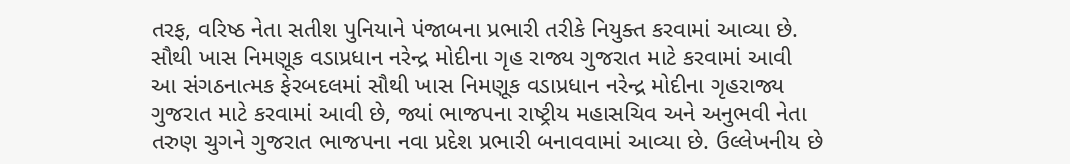તરફ, વરિષ્ઠ નેતા સતીશ પુનિયાને પંજાબના પ્રભારી તરીકે નિયુક્ત કરવામાં આવ્યા છે.
સૌથી ખાસ નિમણૂક વડાપ્રધાન નરેન્દ્ર મોદીના ગૃહ રાજ્ય ગુજરાત માટે કરવામાં આવી
આ સંગઠનાત્મક ફેરબદલમાં સૌથી ખાસ નિમણૂક વડાપ્રધાન નરેન્દ્ર મોદીના ગૃહરાજ્ય ગુજરાત માટે કરવામાં આવી છે, જ્યાં ભાજપના રાષ્ટ્રીય મહાસચિવ અને અનુભવી નેતા તરુણ ચુગને ગુજરાત ભાજપના નવા પ્રદેશ પ્રભારી બનાવવામાં આવ્યા છે. ઉલ્લેખનીય છે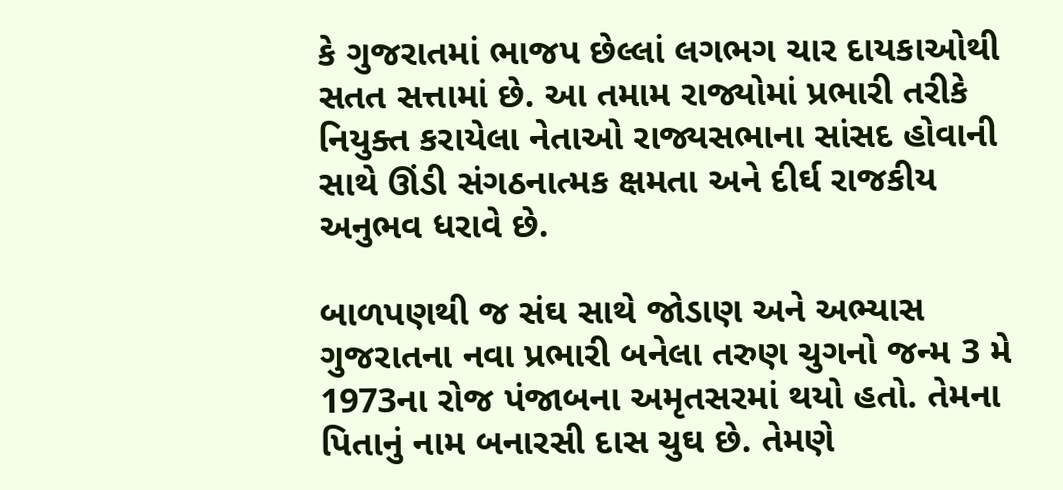કે ગુજરાતમાં ભાજપ છેલ્લાં લગભગ ચાર દાયકાઓથી સતત સત્તામાં છે. આ તમામ રાજ્યોમાં પ્રભારી તરીકે નિયુક્ત કરાયેલા નેતાઓ રાજ્યસભાના સાંસદ હોવાની સાથે ઊંડી સંગઠનાત્મક ક્ષમતા અને દીર્ઘ રાજકીય અનુભવ ધરાવે છે.

બાળપણથી જ સંઘ સાથે જોડાણ અને અભ્યાસ
ગુજરાતના નવા પ્રભારી બનેલા તરુણ ચુગનો જન્મ 3 મે 1973ના રોજ પંજાબના અમૃતસરમાં થયો હતો. તેમના પિતાનું નામ બનારસી દાસ ચુઘ છે. તેમણે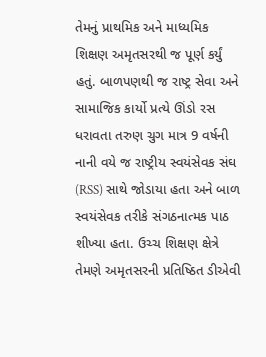તેમનું પ્રાથમિક અને માધ્યમિક શિક્ષણ અમૃતસરથી જ પૂર્ણ કર્યું હતું. બાળપણથી જ રાષ્ટ્ર સેવા અને સામાજિક કાર્યો પ્રત્યે ઊંડો રસ ધરાવતા તરુણ ચુગ માત્ર 9 વર્ષની નાની વયે જ રાષ્ટ્રીય સ્વયંસેવક સંઘ (RSS) સાથે જોડાયા હતા અને બાળ સ્વયંસેવક તરીકે સંગઠનાત્મક પાઠ શીખ્યા હતા. ઉચ્ચ શિક્ષણ ક્ષેત્રે તેમણે અમૃતસરની પ્રતિષ્ઠિત ડીએવી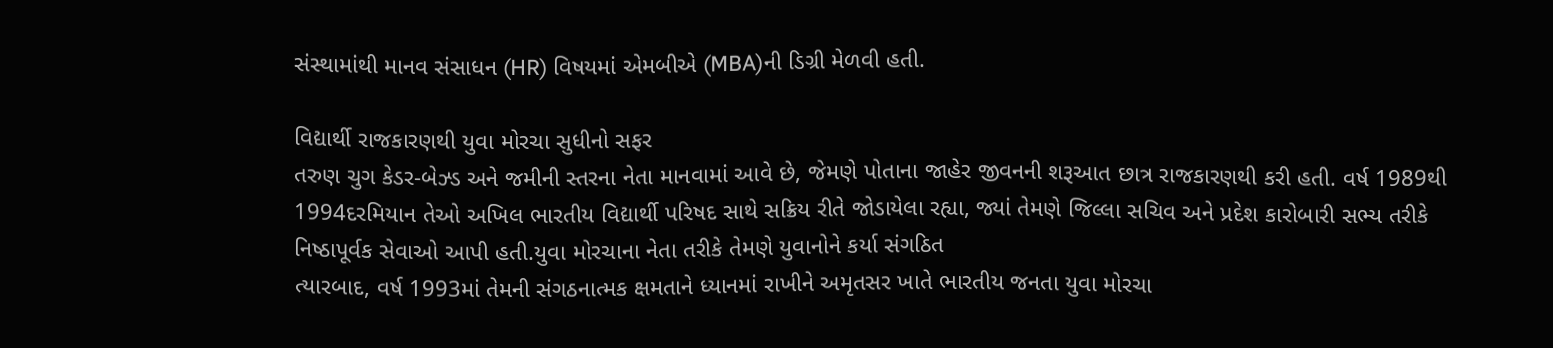સંસ્થામાંથી માનવ સંસાધન (HR) વિષયમાં એમબીએ (MBA)ની ડિગ્રી મેળવી હતી.

વિદ્યાર્થી રાજકારણથી યુવા મોરચા સુધીનો સફર
તરુણ ચુગ કેડર-બેઝ્ડ અને જમીની સ્તરના નેતા માનવામાં આવે છે, જેમણે પોતાના જાહેર જીવનની શરૂઆત છાત્ર રાજકારણથી કરી હતી. વર્ષ 1989થી 1994દરમિયાન તેઓ અખિલ ભારતીય વિદ્યાર્થી પરિષદ સાથે સક્રિય રીતે જોડાયેલા રહ્યા, જ્યાં તેમણે જિલ્લા સચિવ અને પ્રદેશ કારોબારી સભ્ય તરીકે નિષ્ઠાપૂર્વક સેવાઓ આપી હતી.યુવા મોરચાના નેતા તરીકે તેમણે યુવાનોને કર્યા સંગઠિત
ત્યારબાદ, વર્ષ 1993માં તેમની સંગઠનાત્મક ક્ષમતાને ધ્યાનમાં રાખીને અમૃતસર ખાતે ભારતીય જનતા યુવા મોરચા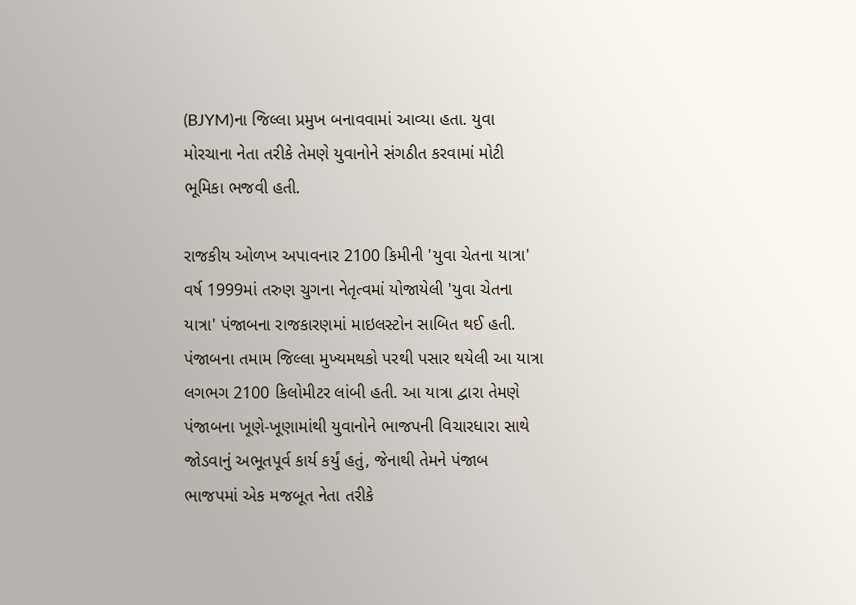(BJYM)ના જિલ્લા પ્રમુખ બનાવવામાં આવ્યા હતા. યુવા મોરચાના નેતા તરીકે તેમણે યુવાનોને સંગઠીત કરવામાં મોટી ભૂમિકા ભજવી હતી.

રાજકીય ઓળખ અપાવનાર 2100 કિમીની 'યુવા ચેતના યાત્રા'
વર્ષ 1999માં તરુણ ચુગના નેતૃત્વમાં યોજાયેલી 'યુવા ચેતના યાત્રા' પંજાબના રાજકારણમાં માઇલસ્ટોન સાબિત થઈ હતી. પંજાબના તમામ જિલ્લા મુખ્યમથકો પરથી પસાર થયેલી આ યાત્રા લગભગ 2100 કિલોમીટર લાંબી હતી. આ યાત્રા દ્વારા તેમણે પંજાબના ખૂણે-ખૂણામાંથી યુવાનોને ભાજપની વિચારધારા સાથે જોડવાનું અભૂતપૂર્વ કાર્ય કર્યું હતું, જેનાથી તેમને પંજાબ ભાજપમાં એક મજબૂત નેતા તરીકે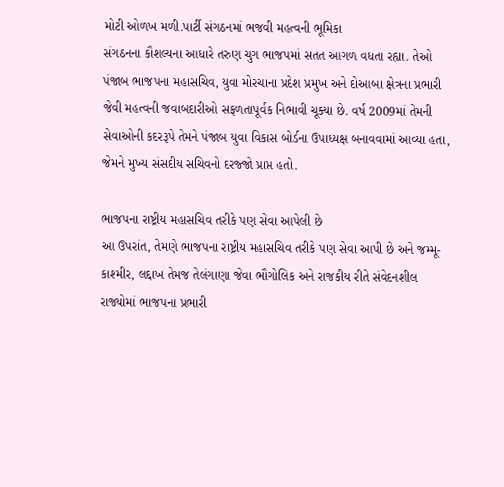મોટી ઓળખ મળી.પાર્ટી સંગઠનમાં ભજવી મહત્વની ભૂમિકા
સંગઠનના કૌશલ્યના આધારે તરુણ ચુગ ભાજપમાં સતત આગળ વધતા રહ્યા. તેઓ પંજાબ ભાજપના મહાસચિવ, યુવા મોરચાના પ્રદેશ પ્રમુખ અને દોઆબા ક્ષેત્રના પ્રભારી જેવી મહત્વની જવાબદારીઓ સફળતાપૂર્વક નિભાવી ચૂક્યા છે. વર્ષ 2009માં તેમની સેવાઓની કદરરૂપે તેમને પંજાબ યુવા વિકાસ બોર્ડના ઉપાધ્યક્ષ બનાવવામાં આવ્યા હતા, જેમને મુખ્ય સંસદીય સચિવનો દરજ્જો પ્રાપ્ત હતો.

ભાજપના રાષ્ટ્રીય મહાસચિવ તરીકે પણ સેવા આપેલી છે
આ ઉપરાંત, તેમણે ભાજપના રાષ્ટ્રીય મહાસચિવ તરીકે પણ સેવા આપી છે અને જમ્મૂ-કાશ્મીર, લદ્દાખ તેમજ તેલંગાણા જેવા ભૌગોલિક અને રાજકીય રીતે સંવેદનશીલ રાજ્યોમાં ભાજપના પ્રભારી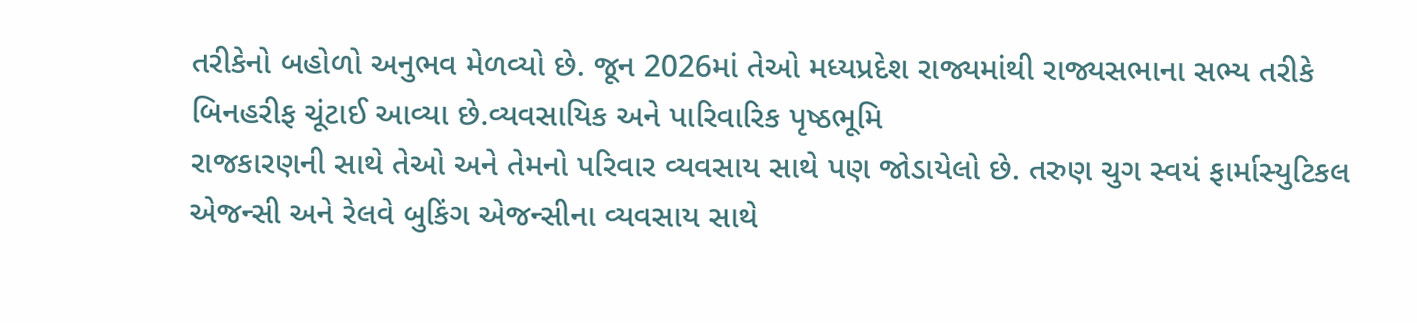તરીકેનો બહોળો અનુભવ મેળવ્યો છે. જૂન 2026માં તેઓ મધ્યપ્રદેશ રાજ્યમાંથી રાજ્યસભાના સભ્ય તરીકે બિનહરીફ ચૂંટાઈ આવ્યા છે.વ્યવસાયિક અને પારિવારિક પૃષ્ઠભૂમિ
રાજકારણની સાથે તેઓ અને તેમનો પરિવાર વ્યવસાય સાથે પણ જોડાયેલો છે. તરુણ ચુગ સ્વયં ફાર્માસ્યુટિકલ એજન્સી અને રેલવે બુકિંગ એજન્સીના વ્યવસાય સાથે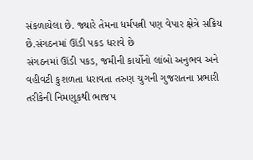સંકળાયેલા છે. જ્યારે તેમના ધર્મપત્ની પણ વેપાર ક્ષેત્રે સક્રિય છે.સંગઠનમાં ઊંડી પકડ ધરાવે છે
સંગઠનમાં ઊંડી પકડ, જમીની કાર્યોનો લાંબો અનુભવ અને વહીવટી કુશળતા ધરાવતા તરુણ ચુગની ગુજરાતના પ્રભારી તરીકેની નિમણૂકથી ભાજપ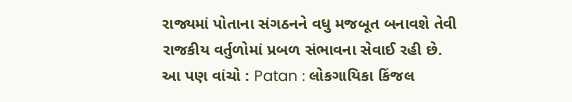રાજ્યમાં પોતાના સંગઠનને વધુ મજબૂત બનાવશે તેવી રાજકીય વર્તુળોમાં પ્રબળ સંભાવના સેવાઈ રહી છે.
આ પણ વાંચો : Patan : લોકગાયિકા કિંજલ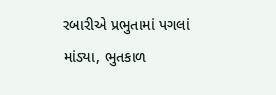રબારીએ પ્રભુતામાં પગલાં માંડ્યા, ભુતકાળ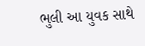ભુલી આ યુવક સાથે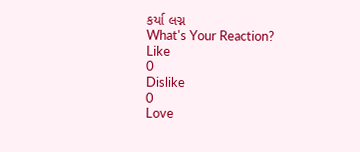કર્યા લગ્ન
What's Your Reaction?
Like
0
Dislike
0
Love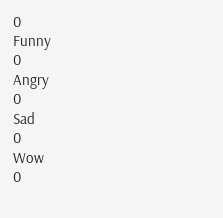0
Funny
0
Angry
0
Sad
0
Wow
0